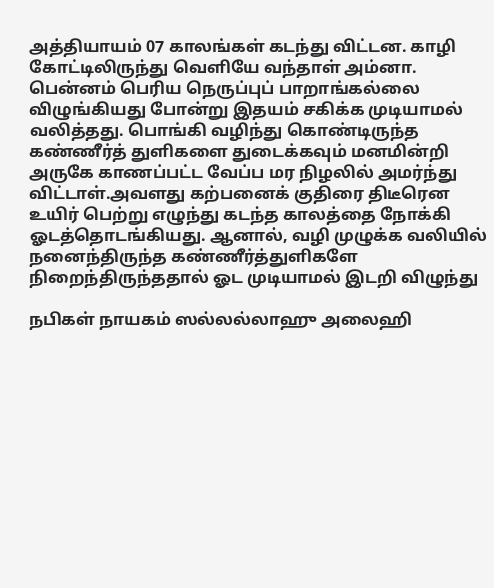அத்தியாயம் 07 காலங்கள் கடந்து விட்டன. காழி கோட்டிலிருந்து வெளியே வந்தாள் அம்னா. பென்னம் பெரிய நெருப்புப் பாறாங்கல்லை விழுங்கியது போன்று இதயம் சகிக்க முடியாமல் வலித்தது. பொங்கி வழிந்து கொண்டிருந்த கண்ணீர்த் துளிகளை துடைக்கவும் மனமின்றி அருகே காணப்பட்ட வேப்ப மர நிழலில் அமர்ந்து விட்டாள்.அவளது கற்பனைக் குதிரை திடீரென உயிர் பெற்று எழுந்து கடந்த காலத்தை நோக்கி ஓடத்தொடங்கியது. ஆனால், வழி முழுக்க வலியில் நனைந்திருந்த கண்ணீர்த்துளிகளே நிறைந்திருந்ததால் ஓட முடியாமல் இடறி விழுந்து

நபிகள் நாயகம் ஸல்லல்லாஹு அலைஹி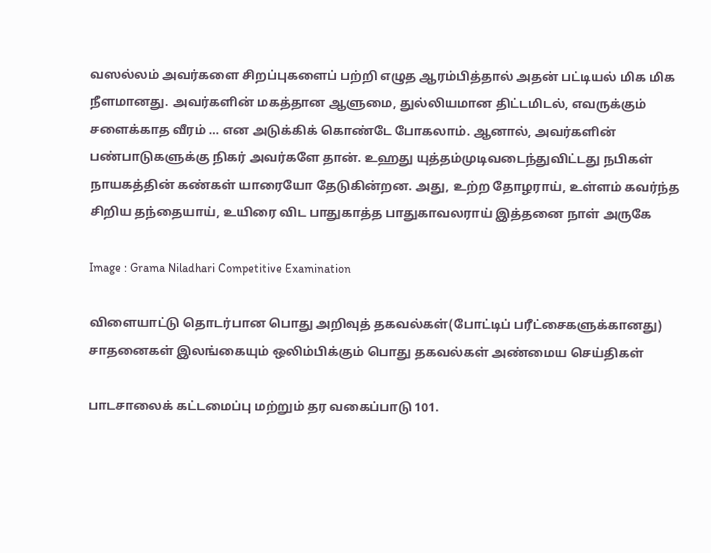வஸல்லம் அவர்களை சிறப்புகளைப் பற்றி எழுத ஆரம்பித்தால் அதன் பட்டியல் மிக மிக நீளமானது. அவர்களின் மகத்தான ஆளுமை, துல்லியமான திட்டமிடல், எவருக்கும் சளைக்காத வீரம் … என அடுக்கிக் கொண்டே போகலாம். ஆனால், அவர்களின் பண்பாடுகளுக்கு நிகர் அவர்களே தான். உஹது யுத்தம்முடிவடைந்துவிட்டது நபிகள் நாயகத்தின் கண்கள் யாரையோ தேடுகின்றன. அது, உற்ற தோழராய், உள்ளம் கவர்ந்த சிறிய தந்தையாய், உயிரை விட பாதுகாத்த பாதுகாவலராய் இத்தனை நாள் அருகே

Image : Grama Niladhari Competitive Examination

விளையாட்டு தொடர்பான பொது அறிவுத் தகவல்கள்(போட்டிப் பரீட்சைகளுக்கானது) சாதனைகள் இலங்கையும் ஒலிம்பிக்கும் பொது தகவல்கள் அண்மைய செய்திகள்

பாடசாலைக் கட்டமைப்பு மற்றும் தர வகைப்பாடு 101.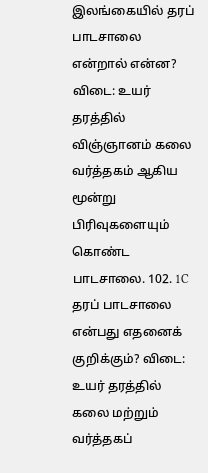இலங்கையில் தரப் பாடசாலை என்றால் என்ன? விடை: உயர் தரத்தில் விஞ்ஞானம் கலை வர்த்தகம் ஆகிய மூன்று பிரிவுகளையும் கொண்ட பாடசாலை. 102. 1C தரப் பாடசாலை என்பது எதனைக் குறிக்கும்? விடை: உயர் தரத்தில் கலை மற்றும் வர்த்தகப்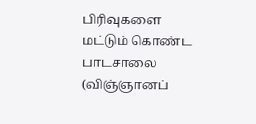பிரிவுகளை மட்டும் கொண்ட பாடசாலை (விஞ்ஞானப்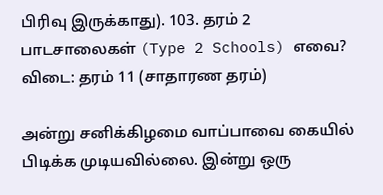பிரிவு இருக்காது). 103. தரம் 2 பாடசாலைகள் (Type 2 Schools) எவை? விடை: தரம் 11 (சாதாரண தரம்)

அன்று சனிக்கிழமை வாப்பாவை கையில் பிடிக்க முடியவில்லை. இன்று ஒரு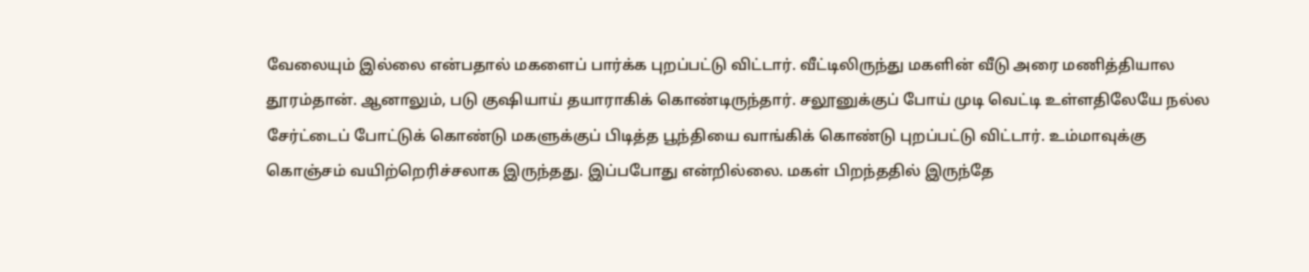வேலையும் இல்லை என்பதால் மகளைப் பார்க்க புறப்பட்டு விட்டார். வீட்டிலிருந்து மகளின் வீடு அரை மணித்தியால தூரம்தான். ஆனாலும், படு குஷியாய் தயாராகிக் கொண்டிருந்தார். சலூனுக்குப் போய் முடி வெட்டி உள்ளதிலேயே நல்ல சேர்ட்டைப் போட்டுக் கொண்டு மகளுக்குப் பிடித்த பூந்தியை வாங்கிக் கொண்டு புறப்பட்டு விட்டார். உம்மாவுக்கு கொஞ்சம் வயிற்றெரிச்சலாக இருந்தது. இப்பபோது என்றில்லை. மகள் பிறந்ததில் இருந்தே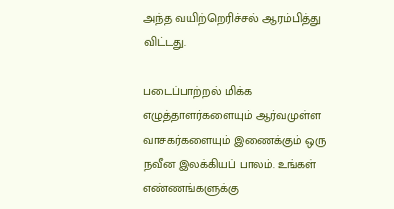அந்த வயிற்றெரிச்சல் ஆரம்பித்து விட்டது.

படைப்பாற்றல் மிக்க எழுத்தாளர்களையும் ஆர்வமுள்ள வாசகர்களையும் இணைக்கும் ஒரு நவீன இலக்கியப் பாலம். உங்கள் எண்ணங்களுக்கு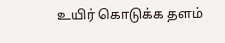உயிர் கொடுக்க தளம்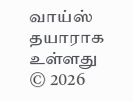வாய்ஸ் தயாராக உள்ளது
© 2026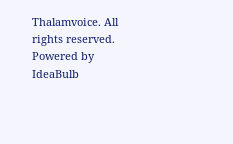Thalamvoice. All rights reserved. Powered by IdeaBulb